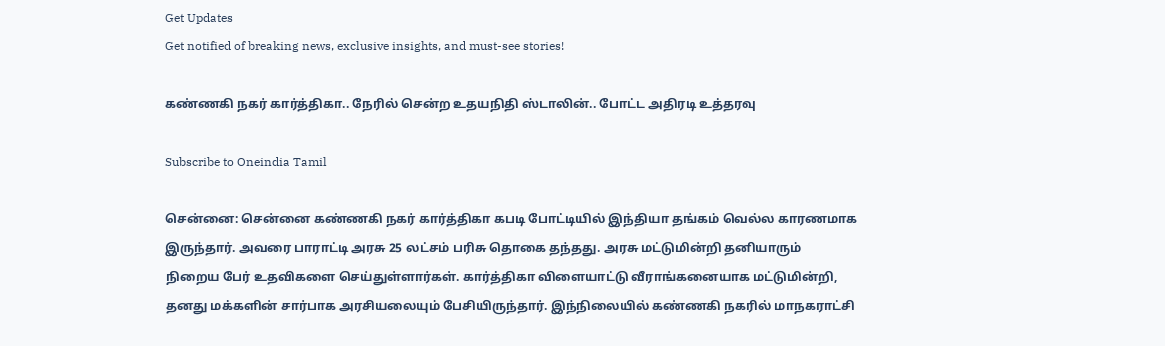Get Updates
Get notified of breaking news, exclusive insights, and must-see stories!

கண்ணகி நகர் கார்த்திகா.. நேரில் சென்ற உதயநிதி ஸ்டாலின்.. போட்ட அதிரடி உத்தரவு

Subscribe to Oneindia Tamil

சென்னை: சென்னை கண்ணகி நகர் கார்த்திகா கபடி போட்டியில் இந்தியா தங்கம் வெல்ல காரணமாக இருந்தார். அவரை பாராட்டி அரசு 25 லட்சம் பரிசு தொகை தந்தது. அரசு மட்டுமின்றி தனியாரும் நிறைய பேர் உதவிகளை செய்துள்ளார்கள். கார்த்திகா விளையாட்டு வீராங்கனையாக மட்டுமின்றி, தனது மக்களின் சார்பாக அரசியலையும் பேசியிருந்தார். இந்நிலையில் கண்ணகி நகரில் மாநகராட்சி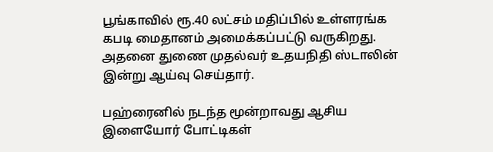பூங்காவில் ரூ.40 லட்சம் மதிப்பில் உள்ளரங்க கபடி மைதானம் அமைக்கப்பட்டு வருகிறது. அதனை துணை முதல்வர் உதயநிதி ஸ்டாலின் இன்று ஆய்வு செய்தார்.

பஹ்ரைனில் நடந்த மூன்றாவது ஆசிய இளையோர் போட்டிகள்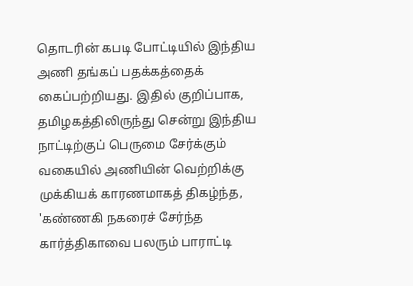தொடரின் கபடி போட்டியில் இந்திய அணி தங்கப் பதக்கத்தைக் கைப்பற்றியது. இதில் குறிப்பாக, தமிழகத்திலிருந்து சென்று இந்திய நாட்டிற்குப் பெருமை சேர்க்கும் வகையில் அணியின் வெற்றிக்கு முக்கியக் காரணமாகத் திகழ்ந்த, 'கண்ணகி நகரைச் சேர்ந்த கார்த்திகாவை பலரும் பாராட்டி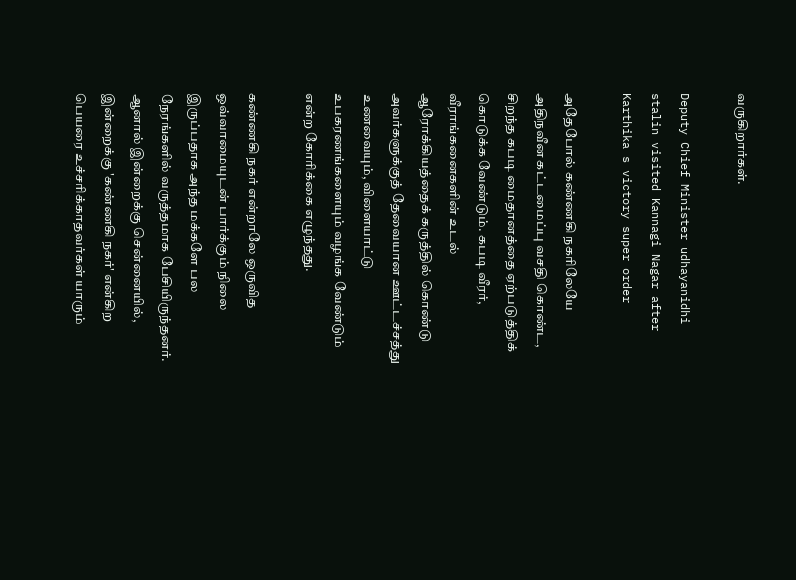வருகிறார்கள்.

Deputy Chief Minister udhayanidhi stalin visited Kannagi Nagar after Karthika s victory super order

அதேபோல் கண்ணகி நகரிலேயே அதிநவீன கட்டமைப்பு வசதி கொண்ட, சிறந்த கபடி மைதானத்தை ஏற்படுத்திக் கொடுக்க வேண்டும். கபடி வீரர், வீராங்கனைகளின் உடல் ஆரோக்கியத்தைக் கருத்தில் கொண்டு அவர்களுக்குத் தேவையான ஊட்டச்சத்து உணவையும், விளையாட்டு உபகரணங்களையும் வழங்க வேண்டும் என்ற கோரிக்கை எழுந்தது.

கண்ணகி நகர் என்றாலே ஒருவித ஒவ்வாமையுடன் பார்க்கும் நிலை இருப்பதாக அந்த மக்களே பல நேரங்களில் வருத்தமாக பேசியிருந்தனர். ஆனால் இன்றைக்கு சென்னையில், இன்றைக்கு 'கண்ணகி நகர்' என்கிற பெயரை உச்சரிக்காதவர்கள் யாரும்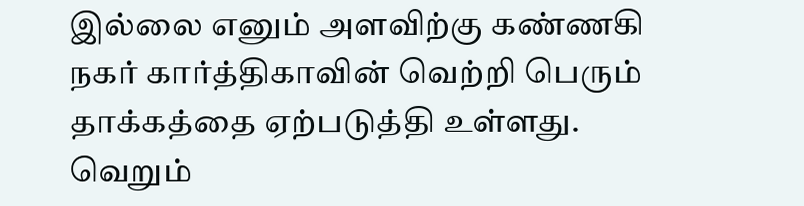இல்லை எனும் அளவிற்கு கண்ணகி நகர் கார்த்திகாவின் வெற்றி பெரும் தாக்கத்தை ஏற்படுத்தி உள்ளது. வெறும்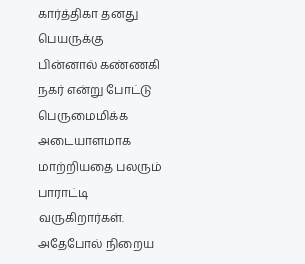கார்த்திகா தனது பெயருக்கு பின்னால் கண்ணகி நகர் என்று போட்டு பெருமைமிக்க அடையாளமாக மாற்றியதை பலரும் பாராட்டி வருகிறார்கள். அதேபோல் நிறைய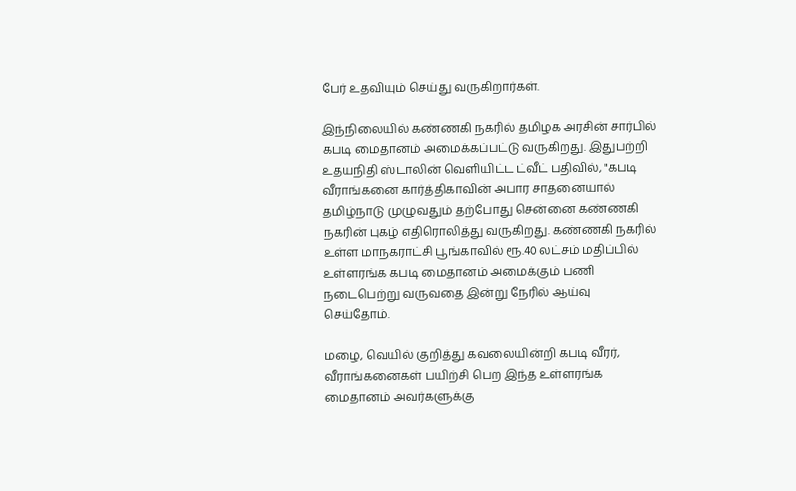பேர் உதவியும் செய்து வருகிறார்கள்.

இந்நிலையில் கண்ணகி நகரில் தமிழக அரசின் சார்பில் கபடி மைதானம் அமைக்கப்பட்டு வருகிறது. இதுபற்றி உதயநிதி ஸ்டாலின் வெளியிட்ட ட்வீட் பதிவில், "கபடி வீராங்கனை கார்த்திகாவின் அபார சாதனையால் தமிழ்நாடு முழுவதும் தற்போது சென்னை கண்ணகி நகரின் புகழ் எதிரொலித்து வருகிறது. கண்ணகி நகரில் உள்ள மாநகராட்சி பூங்காவில் ரூ.40 லட்சம் மதிப்பில் உள்ளரங்க கபடி மைதானம் அமைக்கும் பணி நடைபெற்று வருவதை இன்று நேரில் ஆய்வு செய்தோம்.

மழை, வெயில் குறித்து கவலையின்றி கபடி வீரர், வீராங்கனைகள் பயிற்சி பெற இந்த உள்ளரங்க மைதானம் அவர்களுக்கு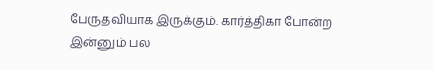பேருதவியாக இருக்கும். கார்த்திகா போன்ற இன்னும் பல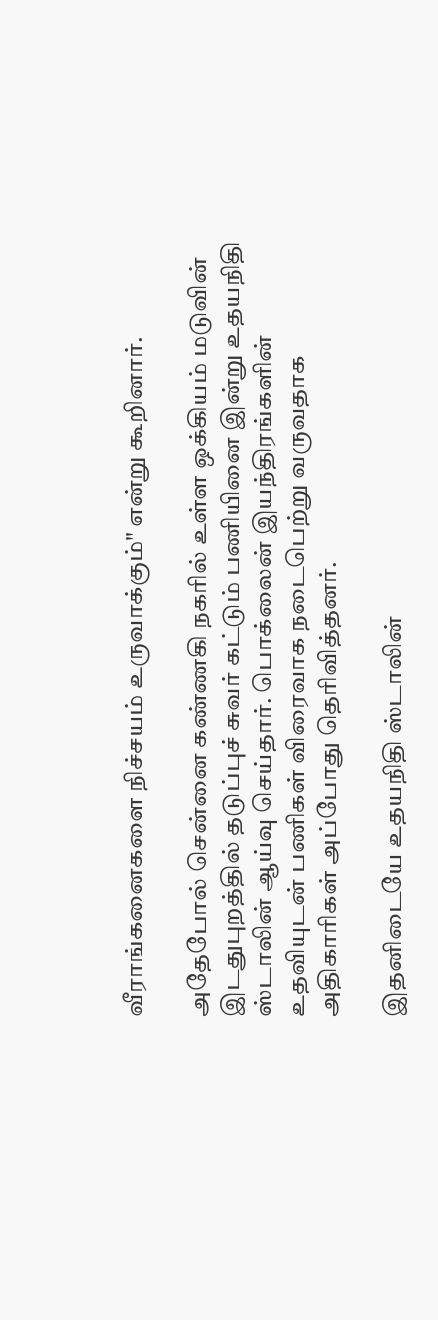வீராங்கனைகளை நிச்சயம் உருவாக்கும்" என்று கூறினார்.

அதேபோல் சென்னை கண்ணகி நகரில் உள்ள ஒக்கியம் மடுவின் இடதுபுறத்தில் தடுப்புச் சுவர் கட்டும் பணியினை இன்று உதயநிதி ஸ்டாலின் ஆய்வு செய்தார். பொக்லைன் இயந்திரங்களின் உதவியுடன் பணிகள் விரைவாக நடைபெற்று வருவதாக அதிகாரிகள் அப்போது தெரிவித்தனர்.

இதனிடையே உதயநிதி ஸ்டாலின்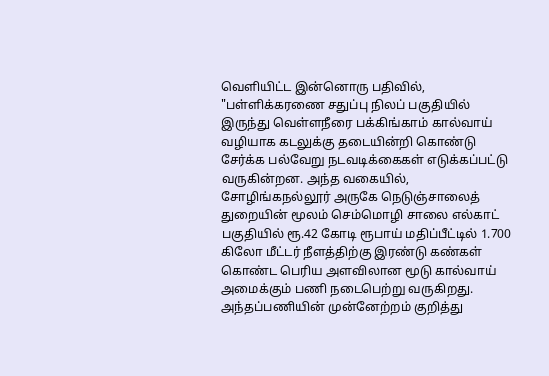வெளியிட்ட இன்னொரு பதிவில், "பள்ளிக்கரணை சதுப்பு நிலப் பகுதியில் இருந்து வெள்ளநீரை பக்கிங்காம் கால்வாய் வழியாக கடலுக்கு தடையின்றி கொண்டு சேர்க்க பல்வேறு நடவடிக்கைகள் எடுக்கப்பட்டு வருகின்றன. அந்த வகையில், சோழிங்கநல்லூர் அருகே நெடுஞ்சாலைத் துறையின் மூலம் செம்மொழி சாலை எல்காட் பகுதியில் ரூ.42 கோடி ரூபாய் மதிப்பீட்டில் 1.700 கிலோ மீட்டர் நீளத்திற்கு இரண்டு கண்கள் கொண்ட பெரிய அளவிலான மூடு கால்வாய் அமைக்கும் பணி நடைபெற்று வருகிறது. அந்தப்பணியின் முன்னேற்றம் குறித்து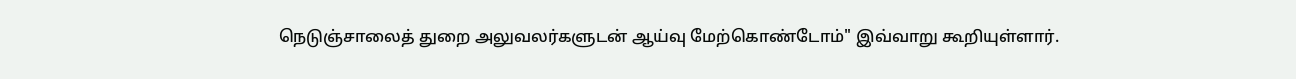நெடுஞ்சாலைத் துறை அலுவலர்களுடன் ஆய்வு மேற்கொண்டோம்" இவ்வாறு கூறியுள்ளார்.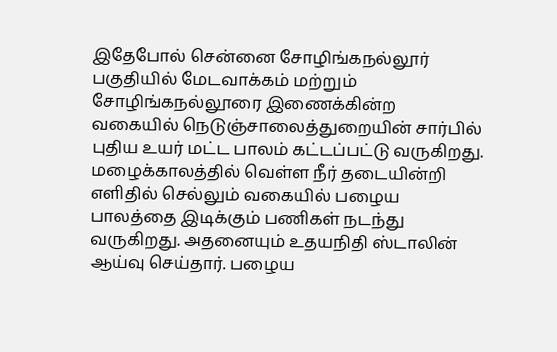இதேபோல் சென்னை சோழிங்கநல்லூர் பகுதியில் மேடவாக்கம் மற்றும் சோழிங்கநல்லூரை இணைக்கின்ற வகையில் நெடுஞ்சாலைத்துறையின் சார்பில் புதிய உயர் மட்ட பாலம் கட்டப்பட்டு வருகிறது. மழைக்காலத்தில் வெள்ள நீர் தடையின்றி எளிதில் செல்லும் வகையில் பழைய பாலத்தை இடிக்கும் பணிகள் நடந்து வருகிறது. அதனையும் உதயநிதி ஸ்டாலின் ஆய்வு செய்தார். பழைய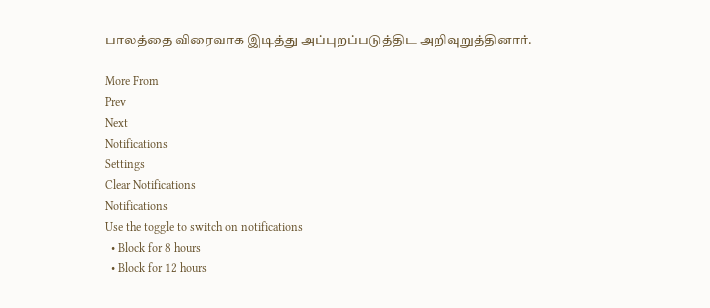பாலத்தை விரைவாக இடித்து அப்புறப்படுத்திட அறிவுறுத்தினார்.

More From
Prev
Next
Notifications
Settings
Clear Notifications
Notifications
Use the toggle to switch on notifications
  • Block for 8 hours
  • Block for 12 hours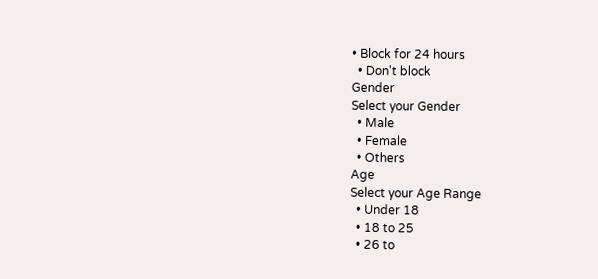• Block for 24 hours
  • Don't block
Gender
Select your Gender
  • Male
  • Female
  • Others
Age
Select your Age Range
  • Under 18
  • 18 to 25
  • 26 to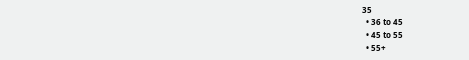35
  • 36 to 45
  • 45 to 55
  • 55+